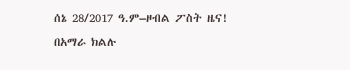ሰኔ 28/2017 ዓ.ም–ዞብል ፖስት ዜና!
በአማራ ክልሉ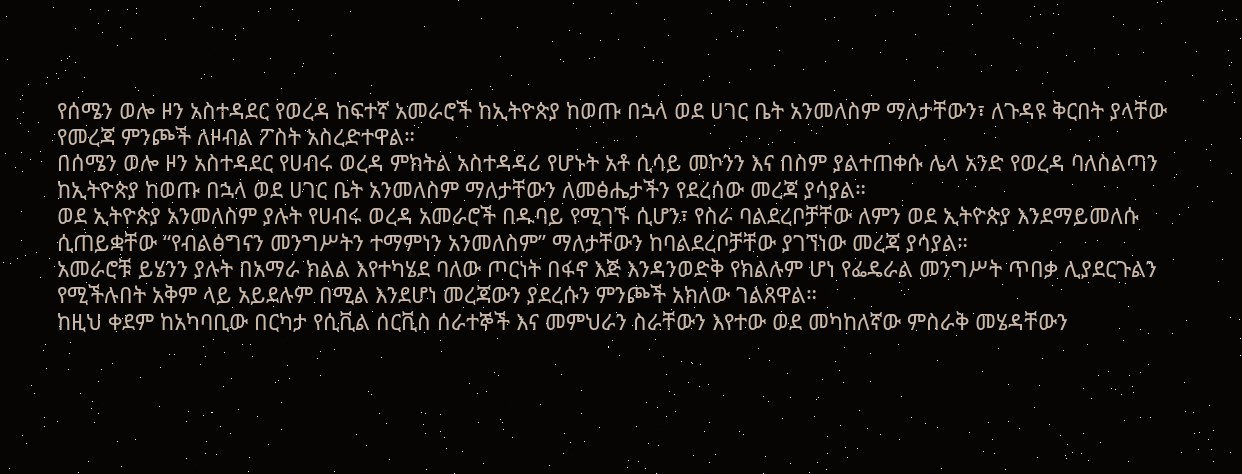የሰሜን ወሎ ዞን አስተዳደር የወረዳ ከፍተኛ አመራሮች ከኢትዮጵያ ከወጡ በኋላ ወደ ሀገር ቤት አንመለስም ማለታቸውን፣ ለጉዳዩ ቅርበት ያላቸው የመረጃ ምንጮች ለዞብል ፖስት አስረድተዋል።
በሰሜን ወሎ ዞን አስተዳደር የሀብሩ ወረዳ ምክትል አስተዳዳሪ የሆኑት አቶ ሲሳይ መኮንን እና በስም ያልተጠቀሱ ሌላ አንድ የወረዳ ባለስልጣን ከኢትዮጵያ ከወጡ በኋላ ወደ ሀገር ቤት አንመለስም ማለታቸውን ለመፅሔታችን የደረሰው መረጃ ያሳያል።
ወደ ኢትዮጵያ አንመለስም ያሉት የሀብሩ ወረዳ አመራሮች በዱባይ የሚገኙ ሲሆን፣ የስራ ባልደረቦቻቸው ለምን ወደ ኢትዮጵያ እንደማይመለሱ ሲጠይቋቸው “የብልፅግናን መንግሥትን ተማምነን አንመለስም” ማለታቸውን ከባልደረቦቻቸው ያገኘነው መረጃ ያሳያል።
አመራሮቹ ይሄንን ያሉት በአማራ ክልል እየተካሄደ ባለው ጦርነት በፋኖ እጅ እንዳንወድቅ የክልሉም ሆነ የፌዴራል መንግሥት ጥበቃ ሊያደርጉልን የሚችሉበት አቅም ላይ አይደሉም በሚል እንደሆነ መረጃውን ያደረሱን ምንጮች አክለው ገልጸዋል።
ከዚህ ቀደም ከአካባቢው በርካታ የሲቪል ሰርቪስ ሰራተኞች እና መምህራን ስራቸውን እየተው ወደ መካከለኛው ምስራቅ መሄዳቸውን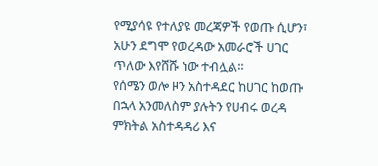የሚያሳዩ የተለያዩ መረጃዎች የወጡ ሲሆን፣ አሁን ደግሞ የወረዳው አመራሮች ሀገር ጥለው እየሸሹ ነው ተብሏል።
የሰሜን ወሎ ዞን አስተዳደር ከሀገር ከወጡ በኋላ አንመለስም ያሉትን የሀብሩ ወረዳ ምክትል አስተዳዳሪ እና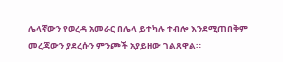ሌላኛውን የወረዳ አመራር በሌላ ይተካሉ ተብሎ እንደሚጠበቅም መረጃውን ያደረሱን ምንጮች አያይዘው ገልጸዋል።